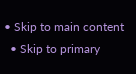• Skip to main content
  • Skip to primary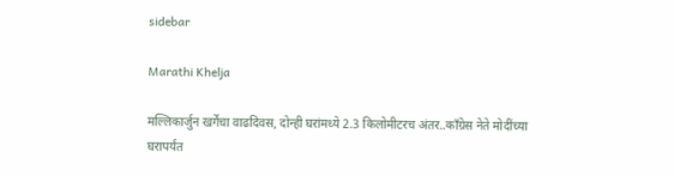sidebar

Marathi Khelja

मल्लिकार्जुन खर्गेंचा वाढदिवस, दोन्ही घरांमध्ये 2.3 किलोमीटरच अंतर..काँग्रेस नेते मोदींच्या घरापर्यंत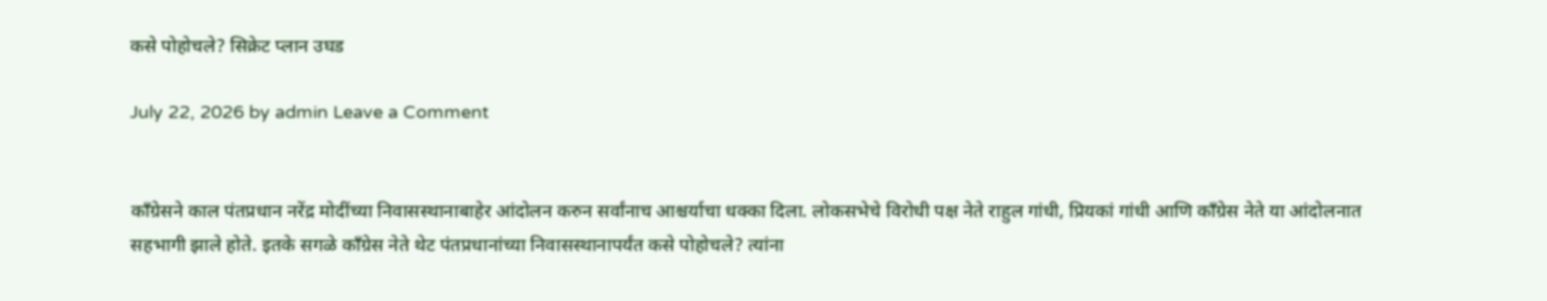कसे पोहोचले? सिक्रेट प्लान उघड

July 22, 2026 by admin Leave a Comment


काँग्रेसने काल पंतप्रधान नरेंद्र मोदींच्या निवासस्थानाबाहेर आंदोलन करुन सर्वांनाच आश्चर्याचा धक्का दिला. लोकसभेचे विरोधी पक्ष नेते राहुल गांधी, प्रियकां गांधी आणि काँग्रेस नेते या आंदोलनात सहभागी झाले होते. इतके सगळे काँग्रेस नेते थेट पंतप्रधानांच्या निवासस्थानापर्यंत कसे पोहोचले? त्यांना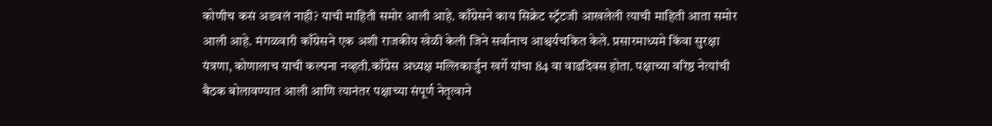कोणीच कसं अडवलं नाही? याची माहिती समोर आली आहे. काँग्रेसने काय सिक्रेट स्ट्रॅटजी आखलेली त्याची माहिती आता समोर आली आहे. मंगळवारी काँग्रेसने एक अशी राजकीय खेळी केली जिने सर्वांनाच आश्चर्यचकित केले. प्रसारमाध्यमे किंवा सुरक्षा यंत्रणा, कोणालाच याची कल्पना नव्हती.काँग्रेस अध्यक्ष मल्लिकार्जुन खर्गे यांचा 84 वा वाढदिवस होता. पक्षाच्या वरिष्ठ नेत्यांची बैठक बोलावण्यात आली आणि त्यानंतर पक्षाच्या संपूर्ण नेतृत्वाने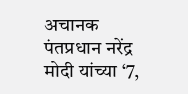अचानक पंतप्रधान नरेंद्र मोदी यांच्या ‘7,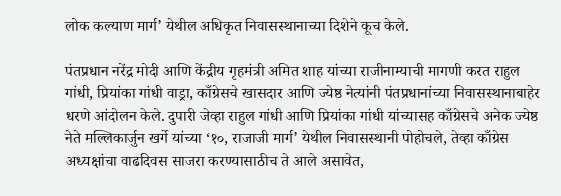लोक कल्याण मार्ग’ येथील अधिकृत निवासस्थानाच्या दिशेने कूच केले.

पंतप्रधान नरेंद्र मोदी आणि केंद्रीय गृहमंत्री अमित शाह यांच्या राजीनाम्याची मागणी करत राहुल गांधी, प्रियांका गांधी वाड्रा, काँग्रेसचे खासदार आणि ज्येष्ठ नेत्यांनी पंतप्रधानांच्या निवासस्थानाबाहेर धरणे आंदोलन केले. दुपारी जेव्हा राहुल गांधी आणि प्रियांका गांधी यांच्यासह काँग्रेसचे अनेक ज्येष्ठ नेते मल्लिकार्जुन खर्गे यांच्या ‘१०, राजाजी मार्ग’ येथील निवासस्थानी पोहोचले, तेव्हा काँग्रेस अध्यक्षांचा वाढदिवस साजरा करण्यासाठीच ते आले असावेत,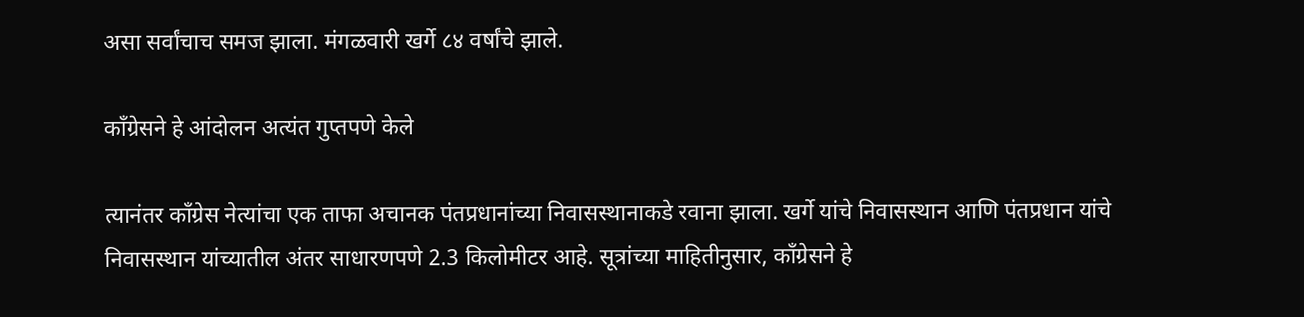असा सर्वांचाच समज झाला. मंगळवारी खर्गे ८४ वर्षांचे झाले.

काँग्रेसने हे आंदोलन अत्यंत गुप्तपणे केले

त्यानंतर काँग्रेस नेत्यांचा एक ताफा अचानक पंतप्रधानांच्या निवासस्थानाकडे रवाना झाला. खर्गे यांचे निवासस्थान आणि पंतप्रधान यांचे निवासस्थान यांच्यातील अंतर साधारणपणे 2.3 किलोमीटर आहे. सूत्रांच्या माहितीनुसार, काँग्रेसने हे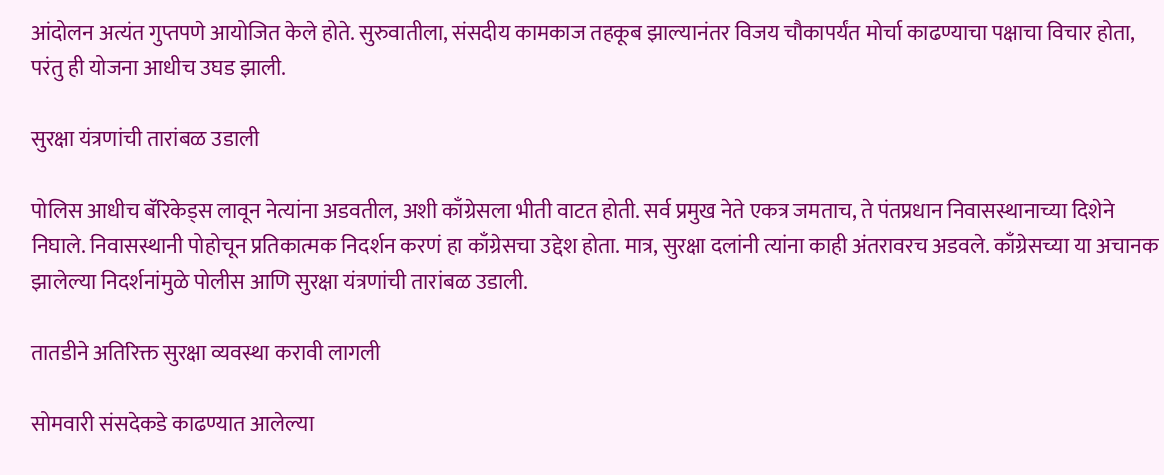आंदोलन अत्यंत गुप्तपणे आयोजित केले होते. सुरुवातीला, संसदीय कामकाज तहकूब झाल्यानंतर विजय चौकापर्यंत मोर्चा काढण्याचा पक्षाचा विचार होता, परंतु ही योजना आधीच उघड झाली.

सुरक्षा यंत्रणांची तारांबळ उडाली

पोलिस आधीच बॅरिकेड्स लावून नेत्यांना अडवतील, अशी काँग्रेसला भीती वाटत होती. सर्व प्रमुख नेते एकत्र जमताच, ते पंतप्रधान निवासस्थानाच्या दिशेने निघाले. निवासस्थानी पोहोचून प्रतिकात्मक निदर्शन करणं हा काँग्रेसचा उद्देश होता. मात्र, सुरक्षा दलांनी त्यांना काही अंतरावरच अडवले. काँग्रेसच्या या अचानक झालेल्या निदर्शनांमुळे पोलीस आणि सुरक्षा यंत्रणांची तारांबळ उडाली.

तातडीने अतिरिक्त सुरक्षा व्यवस्था करावी लागली

सोमवारी संसदेकडे काढण्यात आलेल्या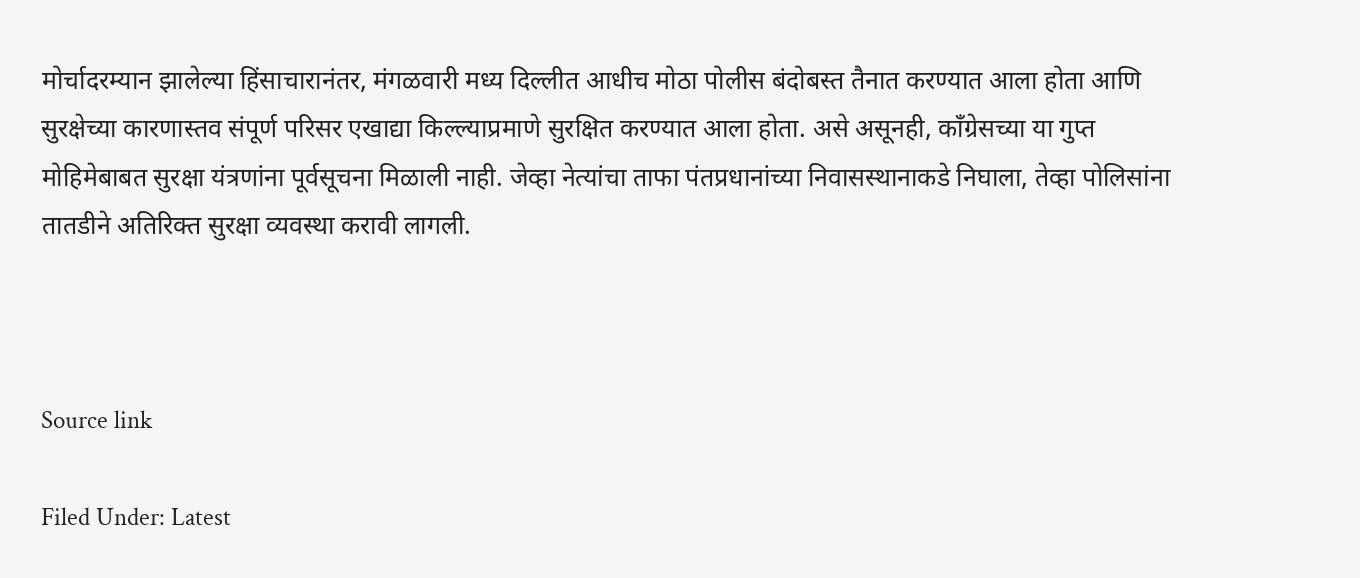मोर्चादरम्यान झालेल्या हिंसाचारानंतर, मंगळवारी मध्य दिल्लीत आधीच मोठा पोलीस बंदोबस्त तैनात करण्यात आला होता आणि सुरक्षेच्या कारणास्तव संपूर्ण परिसर एखाद्या किल्ल्याप्रमाणे सुरक्षित करण्यात आला होता. असे असूनही, काँग्रेसच्या या गुप्त मोहिमेबाबत सुरक्षा यंत्रणांना पूर्वसूचना मिळाली नाही. जेव्हा नेत्यांचा ताफा पंतप्रधानांच्या निवासस्थानाकडे निघाला, तेव्हा पोलिसांना तातडीने अतिरिक्त सुरक्षा व्यवस्था करावी लागली.



Source link

Filed Under: Latest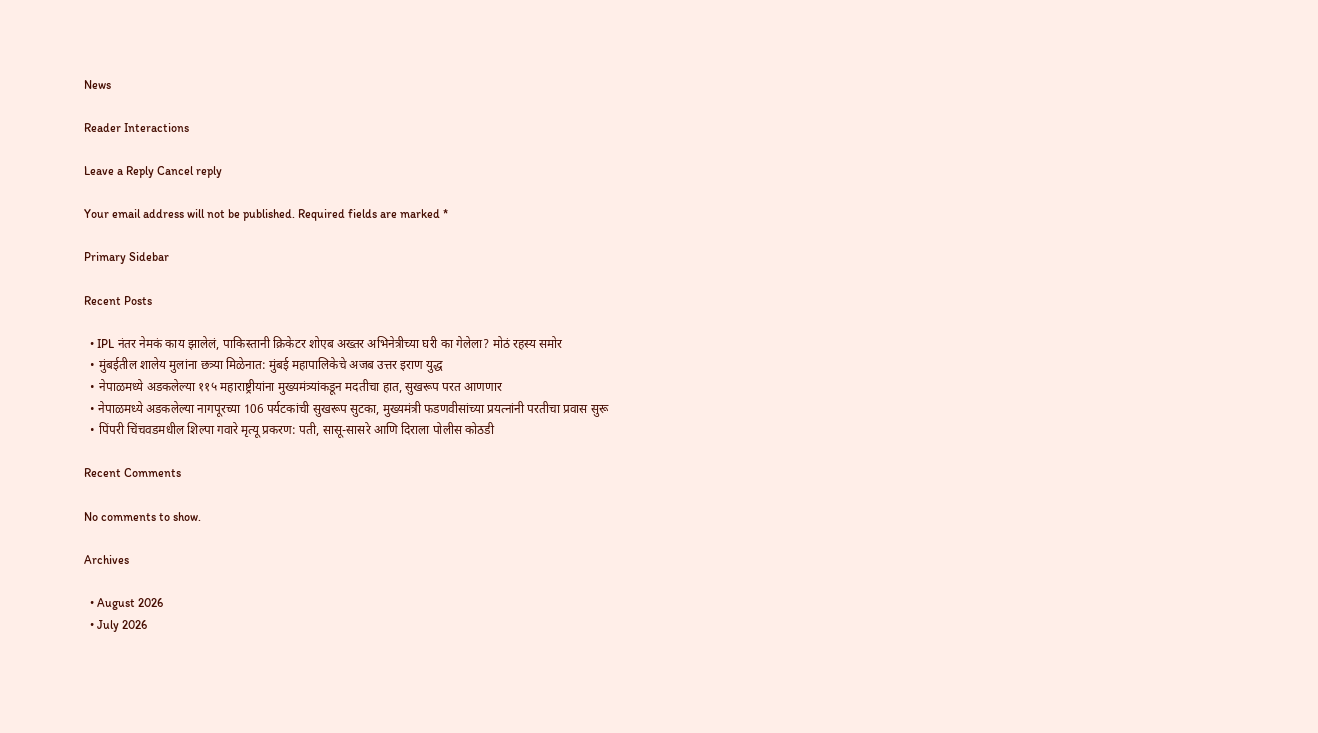News

Reader Interactions

Leave a Reply Cancel reply

Your email address will not be published. Required fields are marked *

Primary Sidebar

Recent Posts

  • IPL नंतर नेमकं काय झालेलं, पाकिस्तानी क्रिकेटर शोएब अख्तर अभिनेत्रीच्या घरी का गेलेला? मोठं रहस्य समोर
  • मुंबईतील शालेय मुलांना छत्र्या मिळेनात: मुंबई महापालिकेचे अजब उत्तर इराण युद्ध
  • नेपाळमध्ये अडकलेल्या ११५ महाराष्ट्रीयांना मुख्यमंत्र्यांकडून मदतीचा हात, सुखरूप परत आणणार
  • नेपाळमध्ये अडकलेल्या नागपूरच्या 106 पर्यटकांची सुखरूप सुटका, मुख्यमंत्री फडणवीसांच्या प्रयत्नांनी परतीचा प्रवास सुरू
  • पिंपरी चिंचवडमधील शिल्पा गवारे मृत्यू प्रकरण: पती, सासू-सासरे आणि दिराला पोलीस कोठडी

Recent Comments

No comments to show.

Archives

  • August 2026
  • July 2026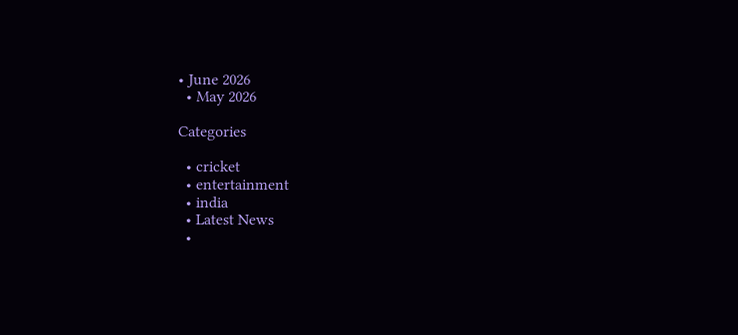• June 2026
  • May 2026

Categories

  • cricket
  • entertainment
  • india
  • Latest News
  •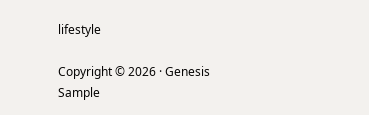lifestyle

Copyright © 2026 · Genesis Sample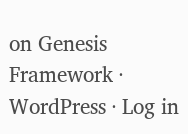on Genesis Framework · WordPress · Log in